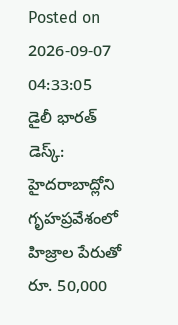Posted on 2026-09-07 04:33:05
డైలీ భారత్ డెస్క్: హైదరాబాద్లోని గృహప్రవేశంలో హిజ్రాల పేరుతో రూ. 50,000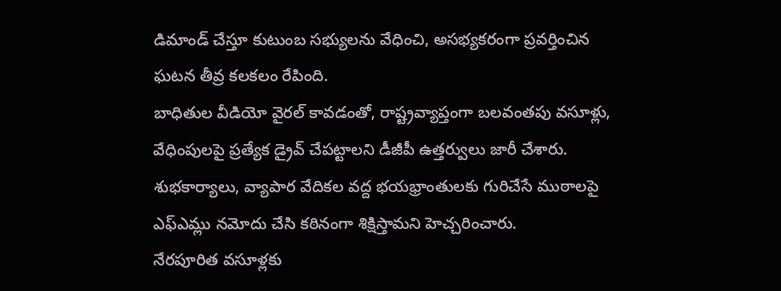డిమాండ్ చేస్తూ కుటుంబ సభ్యులను వేధించి, అసభ్యకరంగా ప్రవర్తించిన ఘటన తీవ్ర కలకలం రేపింది.
బాధితుల వీడియో వైరల్ కావడంతో, రాష్ట్రవ్యాప్తంగా బలవంతపు వసూళ్లు, వేధింపులపై ప్రత్యేక డ్రైవ్ చేపట్టాలని డీజీపీ ఉత్తర్వులు జారీ చేశారు. శుభకార్యాలు, వ్యాపార వేదికల వద్ద భయభ్రాంతులకు గురిచేసే ముఠాలపై ఎఫ్ఎమ్లు నమోదు చేసి కఠినంగా శిక్షిస్తామని హెచ్చరించారు.
నేరపూరిత వసూళ్లకు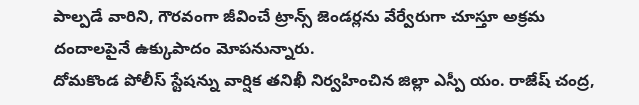పాల్పడే వారిని, గౌరవంగా జీవించే ట్రాన్స్ జెండర్లను వేర్వేరుగా చూస్తూ అక్రమ దందాలపైనే ఉక్కుపాదం మోపనున్నారు.
దోమకొండ పోలీస్ స్టేషన్ను వార్షిక తనిఖీ నిర్వహించిన జిల్లా ఎస్పీ యం. రాజేష్ చంద్ర,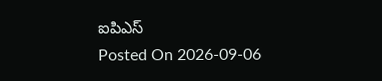ఐపిఎస్
Posted On 2026-09-06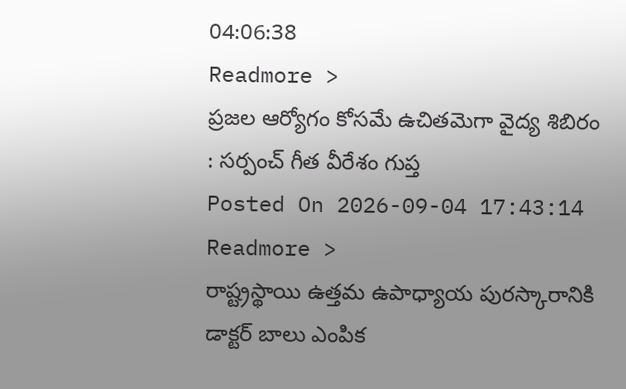04:06:38
Readmore >
ప్రజల ఆర్యోగం కోసమే ఉచితమెగా వైద్య శిబిరం : సర్పంచ్ గీత వీరేశం గుప్త
Posted On 2026-09-04 17:43:14
Readmore >
రాష్ట్రస్థాయి ఉత్తమ ఉపాధ్యాయ పురస్కారానికి డాక్టర్ బాలు ఎంపిక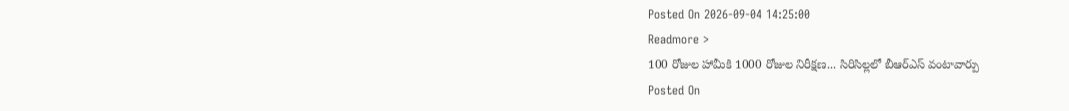Posted On 2026-09-04 14:25:00
Readmore >
100 రోజుల హామీకి 1000 రోజుల నిరీక్షణ... సిరిసిల్లలో బీఆర్ఎస్ వంటావార్పు
Posted On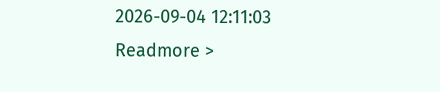2026-09-04 12:11:03
Readmore >